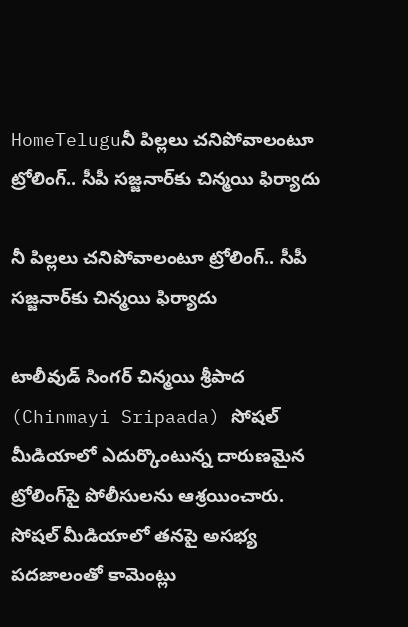HomeTeluguనీ పిల్లలు చనిపోవాలంటూ ట్రోలింగ్.. సీపీ సజ్జనార్‌కు చిన్మయి ఫిర్యాదు

నీ పిల్లలు చనిపోవాలంటూ ట్రోలింగ్.. సీపీ సజ్జనార్‌కు చిన్మయి ఫిర్యాదు

టాలీవుడ్‌ సింగర్‌ చిన్మయి శ్రీపాద (Chinmayi Sripaada) సోషల్ మీడియాలో ఎదుర్కొంటున్న దారుణమైన ట్రోలింగ్‌పై పోలీసులను ఆశ్రయించారు. సోషల్ మీడియాలో తనపై అసభ్య పదజాలంతో కామెంట్లు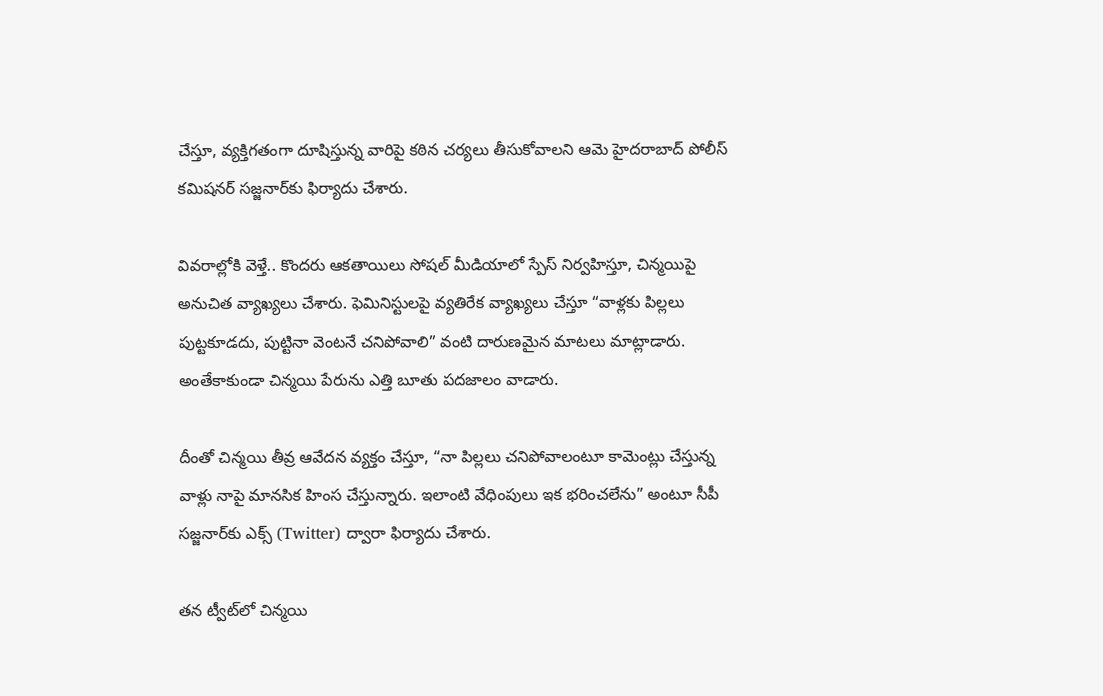చేస్తూ, వ్యక్తిగతంగా దూషిస్తున్న వారిపై కఠిన చర్యలు తీసుకోవాలని ఆమె హైదరాబాద్‌ పోలీస్‌ కమిషనర్‌ సజ్జనార్‌కు ఫిర్యాదు చేశారు.

వివరాల్లోకి వెళ్తే.. కొందరు ఆకతాయిలు సోషల్ మీడియాలో స్పేస్‌ నిర్వహిస్తూ, చిన్మయిపై అనుచిత వ్యాఖ్యలు చేశారు. ఫెమినిస్టులపై వ్యతిరేక వ్యాఖ్యలు చేస్తూ “వాళ్లకు పిల్లలు పుట్టకూడదు, పుట్టినా వెంటనే చనిపోవాలి” వంటి దారుణమైన మాటలు మాట్లాడారు. అంతేకాకుండా చిన్మయి పేరును ఎత్తి బూతు పదజాలం వాడారు.

దీంతో చిన్మయి తీవ్ర ఆవేదన వ్యక్తం చేస్తూ, “నా పిల్లలు చనిపోవాలంటూ కామెంట్లు చేస్తున్న వాళ్లు నాపై మానసిక హింస చేస్తున్నారు. ఇలాంటి వేధింపులు ఇక భరించలేను” అంటూ సీపీ సజ్జనార్‌కు ఎక్స్‌ (Twitter) ద్వారా ఫిర్యాదు చేశారు.

తన ట్వీట్‌లో చిన్మయి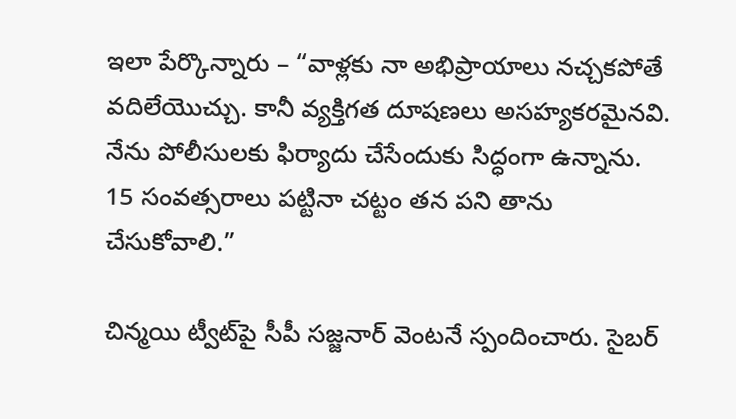ఇలా పేర్కొన్నారు – “వాళ్లకు నా అభిప్రాయాలు నచ్చకపోతే వదిలేయొచ్చు. కానీ వ్యక్తిగత దూషణలు అసహ్యకరమైనవి. నేను పోలీసులకు ఫిర్యాదు చేసేందుకు సిద్ధంగా ఉన్నాను. 15 సంవత్సరాలు పట్టినా చట్టం తన పని తాను చేసుకోవాలి.”

చిన్మయి ట్వీట్‌పై సీపీ సజ్జనార్ వెంటనే స్పందించారు. సైబర్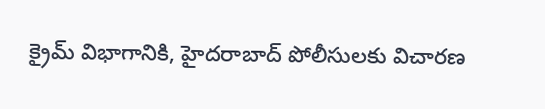క్రైమ్‌ విభాగానికి, హైదరాబాద్‌ పోలీసులకు విచారణ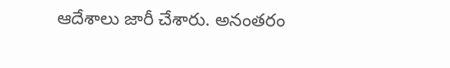ఆదేశాలు జారీ చేశారు. అనంతరం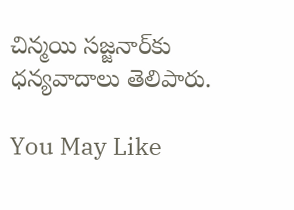చిన్మయి సజ్జనార్‌కు ధన్యవాదాలు తెలిపారు.

You May Like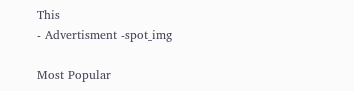This
- Advertisment -spot_img

Most Popular